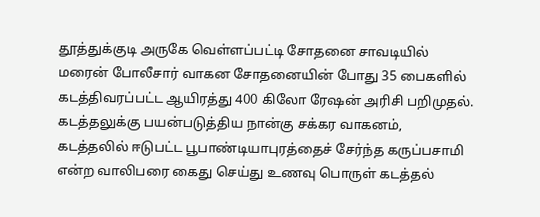தூத்துக்குடி அருகே வெள்ளப்பட்டி சோதனை சாவடியில் மரைன் போலீசார் வாகன சோதனையின் போது 35 பைகளில் கடத்திவரப்பட்ட ஆயிரத்து 400 கிலோ ரேஷன் அரிசி பறிமுதல். கடத்தலுக்கு பயன்படுத்திய நான்கு சக்கர வாகனம், கடத்தலில் ஈடுபட்ட பூபாண்டியாபுரத்தைச் சேர்ந்த கருப்பசாமி என்ற வாலிபரை கைது செய்து உணவு பொருள் கடத்தல்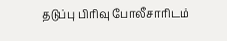தடுப்பு பிரிவு போலீசாரிடம்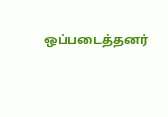ஒப்படைத்தனர்